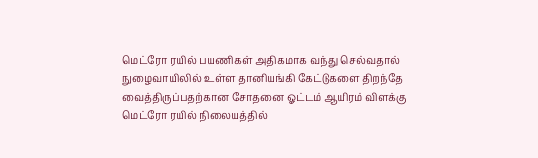மெட்ரோ ரயில் பயணிகள் அதிகமாக வந்து செல்வதால் நுழைவாயிலில் உள்ள தானியங்கி கேட்டுகளை திறந்தே வைத்திருப்பதற்கான சோதனை ஓட்டம் ஆயிரம் விளக்கு மெட்ரோ ரயில் நிலையத்தில்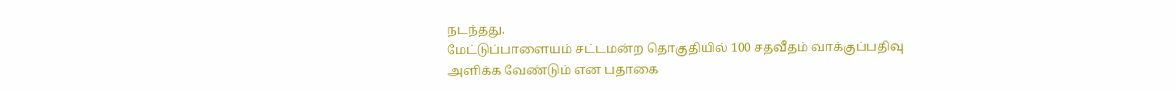நடந்தது.
மேட்டுப்பாளையம் சட்டமன்ற தொகுதியில் 100 சதவீதம் வாக்குப்பதிவு அளிக்க வேண்டும் என பதாகை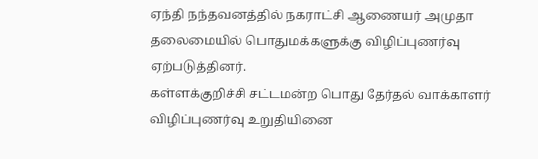ஏந்தி நந்தவனத்தில் நகராட்சி ஆணையர் அமுதா தலைமையில் பொதுமக்களுக்கு விழிப்புணர்வு ஏற்படுத்தினர்.
கள்ளக்குறிச்சி சட்டமன்ற பொது தேர்தல் வாக்காளர் விழிப்புணர்வு உறுதியினை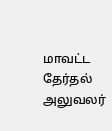மாவட்ட தேர்தல் அலுவலர்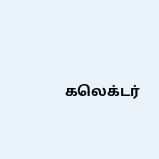கலெக்டர்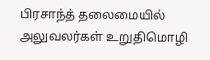பிரசாந்த் தலைமையில் அலுவலர்கள் உறுதிமொழி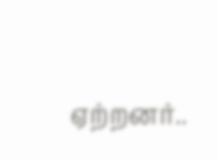ஏற்றனர்..